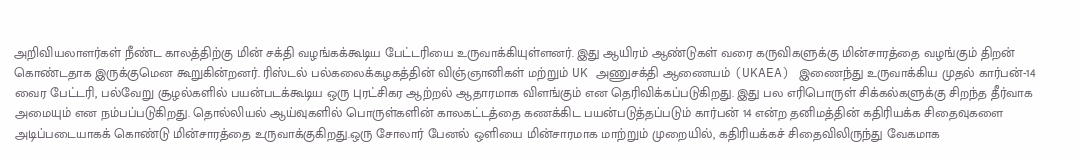அறிவியலாளர்கள் நீண்ட காலத்திற்கு மின் சக்தி வழங்கக்கூடிய பேட்டரியை உருவாக்கியுள்ளனர். இது ஆயிரம் ஆண்டுகள் வரை கருவிகளுக்கு மின்சாரத்தை வழங்கும் திறன் கொண்டதாக இருக்குமென கூறுகின்றனர். ரிஸ்டல் பல்கலைக்கழகத்தின் விஞ்ஞானிகள் மற்றும் UK அணுசக்தி ஆணையம் (UKAEA) இணைந்து உருவாக்கிய முதல் கார்பன்-14 வைர பேட்டரி, பல்வேறு சூழல்களில் பயன்படக்கூடிய ஒரு புரட்சிகர ஆற்றல் ஆதாரமாக விளங்கும் என தெரிவிக்கப்படுகிறது. இது பல எரிபொருள் சிக்கல்களுக்கு சிறந்த தீர்வாக அமையும் என நம்பப்படுகிறது. தொல்லியல் ஆய்வுகளில் பொருள்களின் காலகட்டத்தை கணக்கிட பயன்படுத்தப்படும் கார்பன் 14 என்ற தனிமத்தின் கதிரியக்க சிதைவுகளை அடிப்படையாகக் கொண்டு மின்சாரத்தை உருவாக்குகிறது.ஒரு சோலார் பேனல் ஒளியை மின்சாரமாக மாற்றும் முறையில், கதிரியக்கச் சிதைவிலிருந்து வேகமாக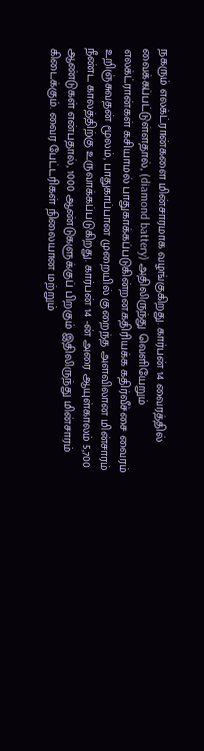நகரும் எலக்ட்ரான்களை மின்சாரமாக வழங்குகிறது. கார்பன் 14 வைரத்தில் வைக்கப்பட்டுள்ளதால், (diamond battery) அதிலிருந்து வெளியேறும் எலக்ட்ரான்கள் கசியாமல் பாதுகாக்கப்படுகின்றன.கதிரியக்க கதிர்வீச்சை வைரம் உறிஞ்சுவதன் மூலம், பாதுகாப்பான முறையில் குறைந்த அளவிலான மின்சாரம் நீண்ட காலத்திற்கு உருவாக்கப்படுகிறது. கார்பன் 14 -ன் அரை ஆயுள்காலம் 5,700 ஆண்டுகள் என்பதால், 1000 ஆண்டுகளுக்குப் பிறகும் இதிலிருந்து மின்சாரம் கிடைக்கும். வைர பேட்டரிகள் நிலையான மற்றும்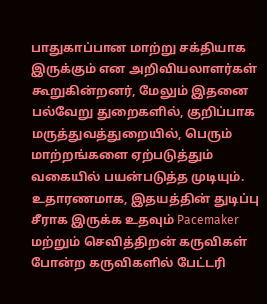பாதுகாப்பான மாற்று சக்தியாக இருக்கும் என அறிவியலாளர்கள் கூறுகின்றனர், மேலும் இதனை பல்வேறு துறைகளில், குறிப்பாக மருத்துவத்துறையில், பெரும் மாற்றங்களை ஏற்படுத்தும் வகையில் பயன்படுத்த முடியும். உதாரணமாக, இதயத்தின் துடிப்பு சீராக இருக்க உதவும் Pacemaker மற்றும் செவித்திறன் கருவிகள் போன்ற கருவிகளில் பேட்டரி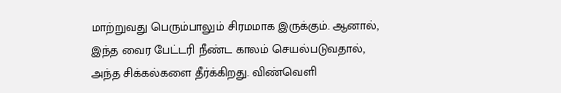மாற்றுவது பெரும்பாலும் சிரமமாக இருக்கும். ஆனால், இந்த வைர பேட்டரி நீண்ட காலம் செயல்படுவதால், அந்த சிக்கல்களை தீர்க்கிறது. விண்வெளி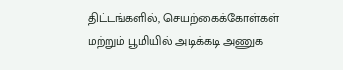திட்டங்களில், செயற்கைக்கோள்கள் மற்றும் பூமியில் அடிக்கடி அணுக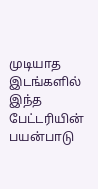முடியாத இடங்களில் இந்த பேட்டரியின் பயன்பாடு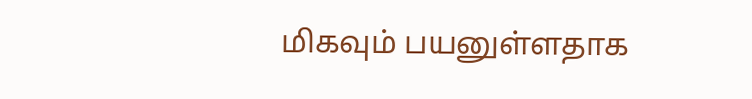மிகவும் பயனுள்ளதாக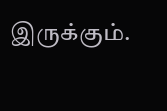இருக்கும்.